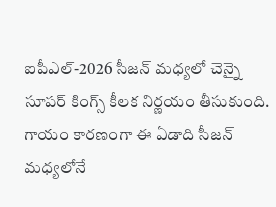ఐపీఎల్-2026 సీజన్ మధ్యలో చెన్నై సూపర్ కింగ్స్ కీలక నిర్ణయం తీసుకుంది. గాయం కారణంగా ఈ ఏడాది సీజన్ మధ్యలోనే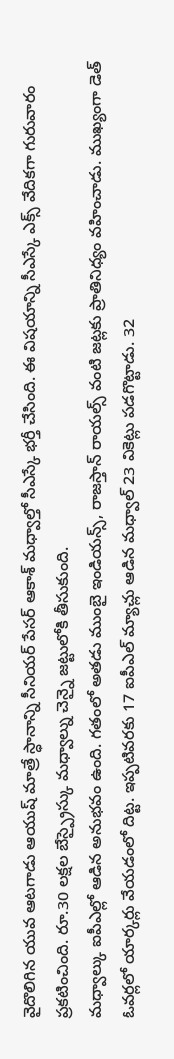వైదొలిగిన యువ ఆటగాడు ఆయుష్ మాత్రే స్ధానాన్ని సీనియర్ పేసర్ ఆకాశ్ మధ్వాల్తో సీఎస్కే భర్తీ చేసింది. ఈ విషయాన్ని సీఎస్కే ఎక్స్ వేదికగా గురువారం ప్రకటించింది. రూ.30 లక్షల బేస్ప్రైస్కు మధ్వాల్ను చెన్నై జట్టులోకి తీసుకుంది.
మధ్వాల్కు ఐపీఎల్లో ఆడిన అనుభవం ఉంది. గతంలో అతడు ముంబై ఇండియన్స్, రాజస్తాన్ రాయల్స్ వంటి జట్లకు ప్రాతినిధ్యం వహించాడు. ముఖ్యంగా డెత్ ఓవర్లలో యార్కర్లు వేయడంలో దిట్ట. ఇప్పటివరకు 17 ఐపీఎల్ మ్యాచ్లు ఆడిన మధ్వాల్ 23 వికెట్లు పడగొట్టాడు. 32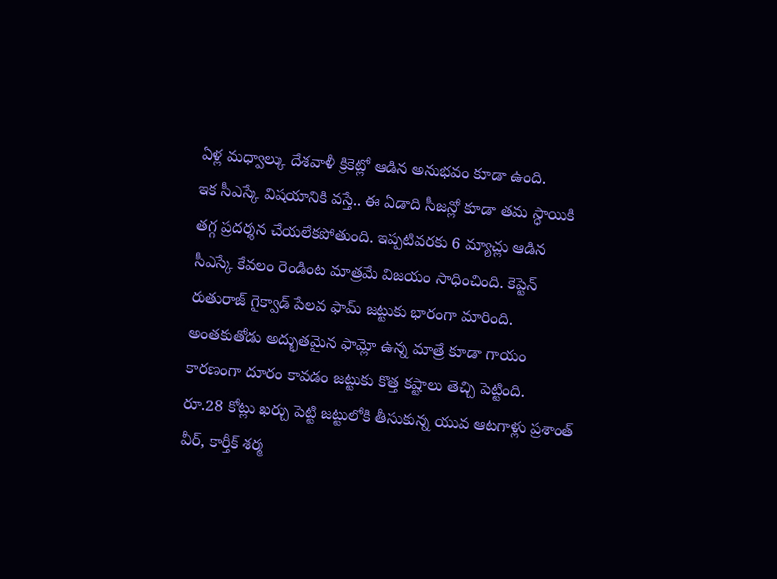ఏళ్ల మధ్వాల్కు దేశవాళీ క్రికెట్లో ఆడిన అనుభవం కూడా ఉంది.
ఇక సీఎస్కే విషయానికి వస్తే.. ఈ ఏడాది సీజన్లో కూడా తమ స్ధాయికి తగ్గ ప్రదర్శన చేయలేకపోతుంది. ఇప్పటివరకు 6 మ్యాచ్లు ఆడిన సీఎస్కే కేవలం రెండింట మాత్రమే విజయం సాధించింది. కెప్టెన్ రుతురాజ్ గైక్వాడ్ పేలవ ఫామ్ జట్టుకు భారంగా మారింది. అంతకుతోడు అద్భుతమైన ఫామ్లో ఉన్న మాత్రే కూడా గాయం కారణంగా దూరం కావడం జట్టుకు కొత్త కష్టాలు తెచ్చి పెట్టింది.
రూ.28 కోట్లు ఖర్చు పెట్టి జట్టులోకి తీసుకున్న యువ ఆటగాళ్లు ప్రశాంత్ వీర్, కార్తీక్ శర్మ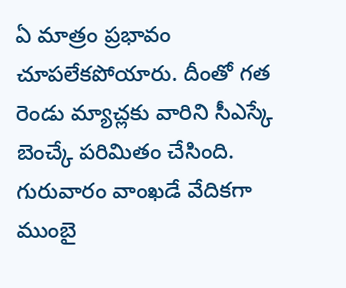ఏ మాత్రం ప్రభావం చూపలేకపోయారు. దీంతో గత రెండు మ్యాచ్లకు వారిని సీఎస్కే బెంచ్కే పరిమితం చేసింది. గురువారం వాంఖడే వేదికగా ముంబై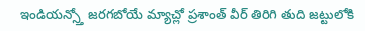ఇండియన్స్తో జరగబోయే మ్యాచ్లో ప్రశాంత్ వీర్ తిరిగి తుది జట్టులోకి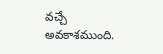వచ్చే అవకాశముంది.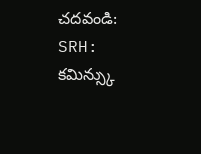చదవండి: SRH: కమిన్స్కు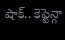షాక్.. కెప్టెన్గా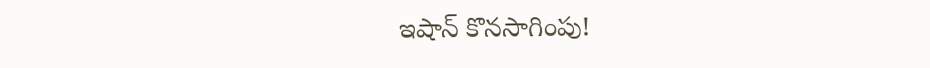ఇషాన్ కొనసాగింపు!